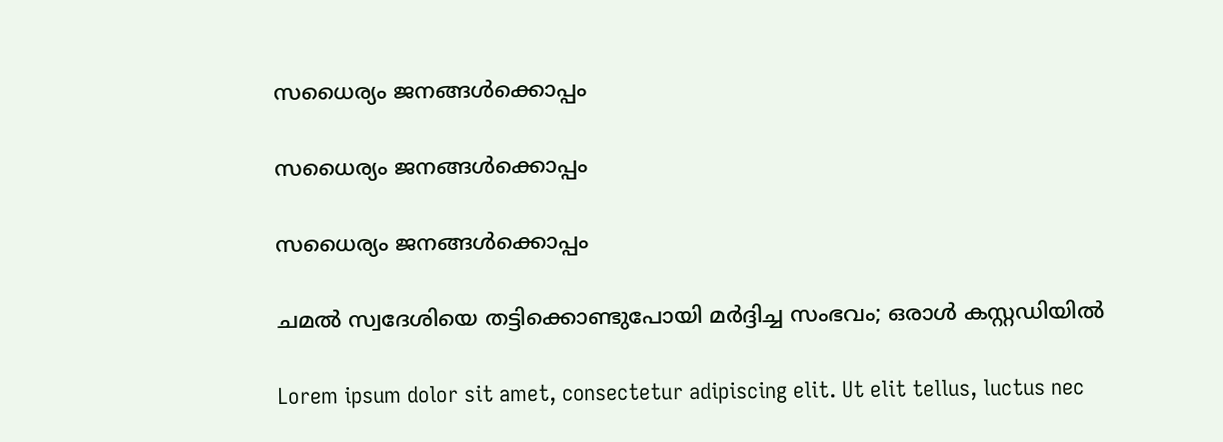സധൈര്യം ജനങ്ങൾക്കൊപ്പം

സധൈര്യം ജനങ്ങൾക്കൊപ്പം

സധൈര്യം ജനങ്ങൾക്കൊപ്പം

ചമൽ സ്വദേശിയെ തട്ടിക്കൊണ്ടുപോയി മർദ്ദിച്ച സംഭവം; ഒരാൾ കസ്റ്റഡിയിൽ

Lorem ipsum dolor sit amet, consectetur adipiscing elit. Ut elit tellus, luctus nec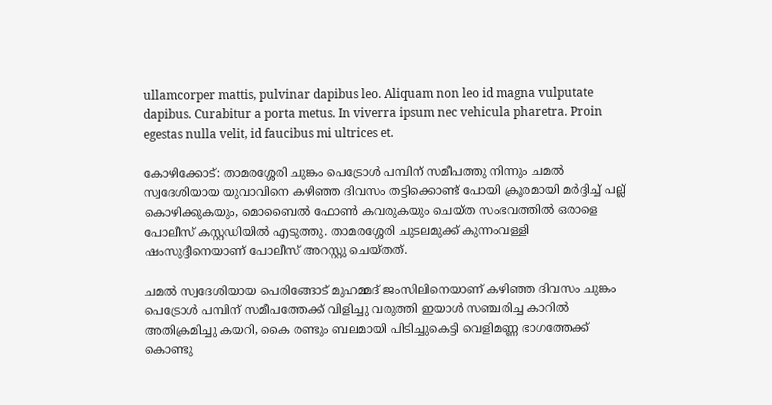ullamcorper mattis, pulvinar dapibus leo. Aliquam non leo id magna vulputate dapibus. Curabitur a porta metus. In viverra ipsum nec vehicula pharetra. Proin egestas nulla velit, id faucibus mi ultrices et.

കോഴിക്കോട്: താമരശ്ശേരി ചുങ്കം പെട്രോൾ പമ്പിന് സമീപത്തു നിന്നും ചമൽ സ്വദേശിയായ യുവാവിനെ കഴിഞ്ഞ ദിവസം തട്ടിക്കൊണ്ട് പോയി ക്രൂരമായി മർദ്ദിച്ച് പല്ല് കൊഴിക്കുകയും, മൊബൈൽ ഫോൺ കവരുകയും ചെയ്ത സംഭവത്തിൽ ഒരാളെ പോലീസ് കസ്റ്റഡിയിൽ എടുത്തു. താമരശ്ശേരി ചുടലമുക്ക് കുന്നംവള്ളി ഷംസുദ്ദീനെയാണ് പോലീസ് അറസ്റ്റു ചെയ്തത്.

ചമൽ സ്വദേശിയായ പെരിങ്ങോട് മുഹമ്മദ് ജംസിലിനെയാണ് കഴിഞ്ഞ ദിവസം ചുങ്കം പെട്രോൾ പമ്പിന് സമീപത്തേക്ക് വിളിച്ചു വരുത്തി ഇയാൾ സഞ്ചരിച്ച കാറിൽ അതിക്രമിച്ചു കയറി, കൈ രണ്ടും ബലമായി പിടിച്ചുകെട്ടി വെളിമണ്ണ ഭാഗത്തേക്ക് കൊണ്ടു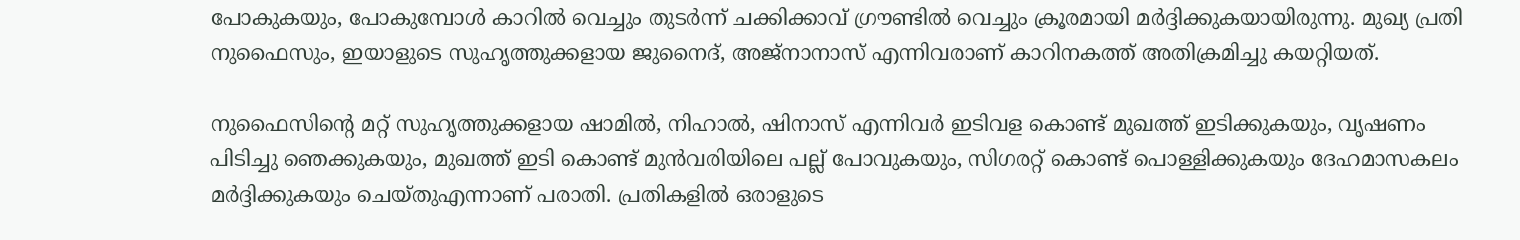പോകുകയും, പോകുമ്പോൾ കാറിൽ വെച്ചും തുടർന്ന് ചക്കിക്കാവ് ഗ്രൗണ്ടിൽ വെച്ചും ക്രൂരമായി മർദ്ദിക്കുകയായിരുന്നു. മുഖ്യ പ്രതി നുഫൈസും, ഇയാളുടെ സുഹൃത്തുക്കളായ ജുനൈദ്, അജ്നാനാസ് എന്നിവരാണ് കാറിനകത്ത് അതിക്രമിച്ചു കയറ്റിയത്.

നുഫൈസിൻ്റെ മറ്റ് സുഹൃത്തുക്കളായ ഷാമിൽ, നിഹാൽ, ഷിനാസ് എന്നിവർ ഇടിവള കൊണ്ട് മുഖത്ത് ഇടിക്കുകയും, വൃഷണം പിടിച്ചു ഞെക്കുകയും, മുഖത്ത് ഇടി കൊണ്ട് മുൻവരിയിലെ പല്ല് പോവുകയും, സിഗരറ്റ് കൊണ്ട് പൊള്ളിക്കുകയും ദേഹമാസകലം മർദ്ദിക്കുകയും ചെയ്തുഎന്നാണ് പരാതി. പ്രതികളിൽ ഒരാളുടെ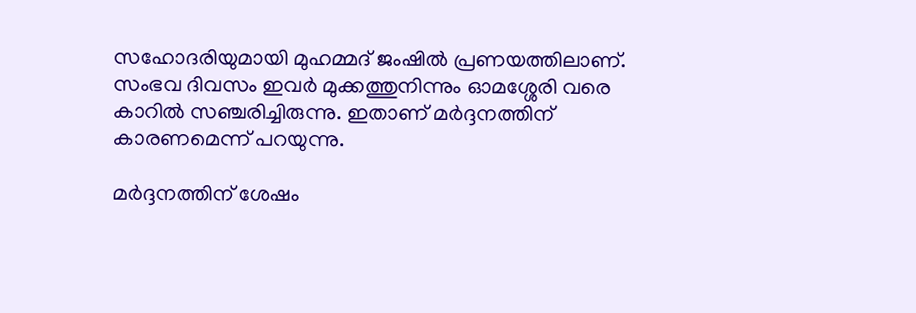സഹോദരിയുമായി മുഹമ്മദ് ജംഷിൽ പ്രണയത്തിലാണ്. സംഭവ ദിവസം ഇവർ മുക്കത്തുനിന്നും ഓമശ്ശേരി വരെ കാറിൽ സഞ്ചരിച്ചിരുന്നു. ഇതാണ് മർദ്ദനത്തിന് കാരണമെന്ന് പറയുന്നു.

മർദ്ദനത്തിന് ശേഷം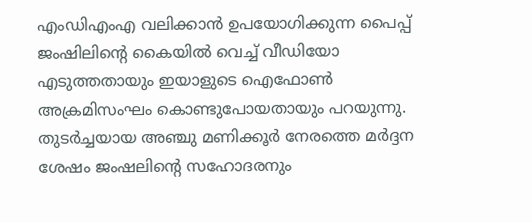എംഡിഎംഎ വലിക്കാൻ ഉപയോഗിക്കുന്ന പൈപ്പ് ജംഷിലിൻ്റെ കൈയിൽ വെച്ച് വീഡിയോ എടുത്തതായും ഇയാളുടെ ഐഫോൺ അക്രമിസംഘം കൊണ്ടുപോയതായും പറയുന്നു. തുടർച്ചയായ അഞ്ചു മണിക്കൂർ നേരത്തെ മർദ്ദന ശേഷം ജംഷലിൻ്റെ സഹോദരനും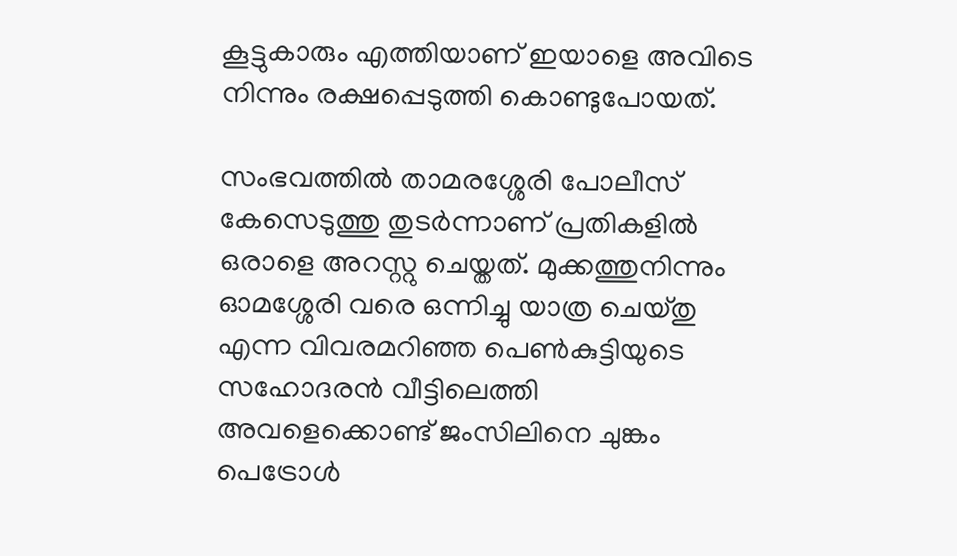കൂട്ടുകാരും എത്തിയാണ് ഇയാളെ അവിടെ നിന്നും രക്ഷപ്പെടുത്തി കൊണ്ടുപോയത്.

സംഭവത്തിൽ താമരശ്ശേരി പോലീസ് കേസെടുത്തു തുടർന്നാണ് പ്രതികളിൽ ഒരാളെ അറസ്റ്റു ചെയ്തത്. മുക്കത്തുനിന്നും ഓമശ്ശേരി വരെ ഒന്നിച്ചു യാത്ര ചെയ്തു എന്ന വിവരമറിഞ്ഞ പെൺകുട്ടിയുടെ സഹോദരൻ വീട്ടിലെത്തി അവളെക്കൊണ്ട് ജംസിലിനെ ചുങ്കം പെട്രോൾ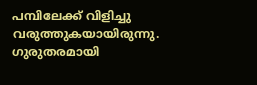പമ്പിലേക്ക് വിളിച്ചു വരുത്തുകയായിരുന്നു. ഗുരുതരമായി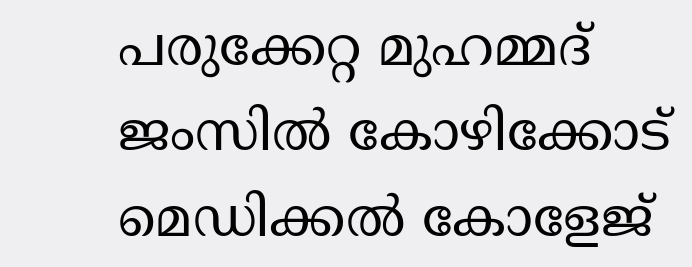പരുക്കേറ്റ മുഹമ്മദ് ജംസിൽ കോഴിക്കോട് മെഡിക്കൽ കോളേജ്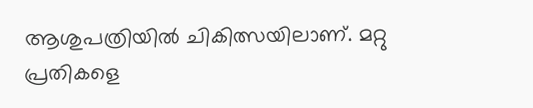ആശുപത്രിയിൽ ചികിത്സയിലാണ്. മറ്റു പ്രതികളെ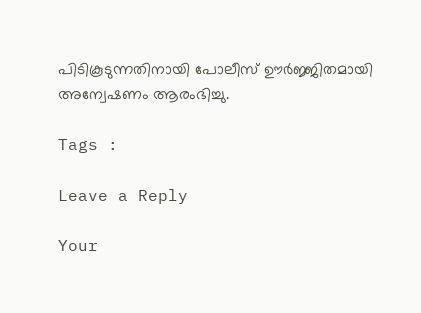പിടികൂടുന്നതിനായി പോലീസ് ഊർജ്ജിതമായി അന്വേഷണം ആരംഭിച്ചു.

Tags :

Leave a Reply

Your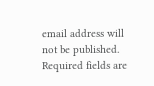email address will not be published. Required fields are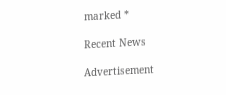marked *

Recent News

Advertisement